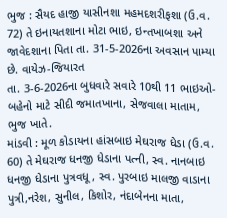ભુજ : સૈયદ હાજી યાસીનશા મહમદશરીફશા (ઉ.વ. 72) તે ઇનાયતશાના મોટા ભાઇ, ઇન્તખાબશા અને જાવેદશાના પિતા તા. 31-5-2026ના અવસાન પામ્યા છે. વાયેઝ-જિયારત
તા. 3-6-2026ના બુધવારે સવારે 10થી 11 ભાઇઓ-બહેનો માટે સીદી જમાતખાના, સેજવાલા માતામ, ભુજ ખાતે.
માંડવી : મૂળ કોડાયના હાંસબાઇ મેઘરાજ ધેડા (ઉ.વ. 60) તે મેઘરાજ ધનજી ધેડાના પત્ની, સ્વ. નાનબાઇ ધનજી ધેડાના પુત્રવધૂ, સ્વ. પુરબાઇ માલજી વાડાના પુત્રી,નરેશ, સુનીલ, કિશોર, નંદાબેનના માતા,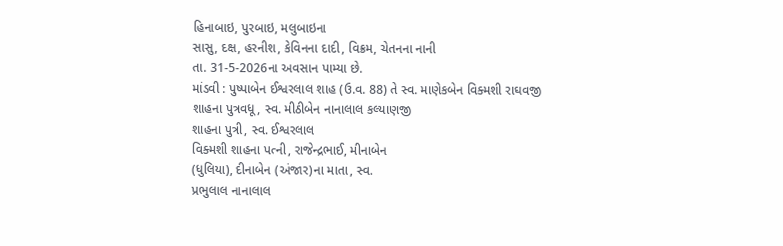હિનાબાઇ, પુરબાઇ, મલુબાઇના
સાસુ, દક્ષ, હરનીશ, કેવિનના દાદી, વિક્રમ, ચેતનના નાની
તા. 31-5-2026ના અવસાન પામ્યા છે.
માંડવી : પુષ્પાબેન ઈશ્વરલાલ શાહ (ઉ.વ. 88) તે સ્વ. માણેકબેન વિક્મશી રાઘવજી
શાહના પુત્રવધૂ, સ્વ. મીઠીબેન નાનાલાલ કલ્યાણજી
શાહના પુત્રી, સ્વ. ઈશ્વરલાલ
વિક્મશી શાહના પત્ની, રાજેન્દ્રભાઈ, મીનાબેન
(ધુલિયા), દીનાબેન (અંજાર)ના માતા, સ્વ.
પ્રભુલાલ નાનાલાલ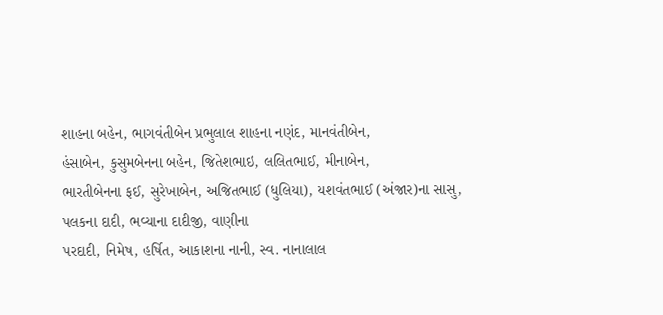શાહના બહેન, ભાગવંતીબેન પ્રભુલાલ શાહના નણંદ, માનવંતીબેન,
હંસાબેન, કુસુમબેનના બહેન, જિતેશભાઇ, લલિતભાઈ, મીનાબેન,
ભારતીબેનના ફઈ, સુરેખાબેન, અજિતભાઈ (ધુલિયા), યશવંતભાઈ (અંજાર)ના સાસુ, પલકના દાદી, ભવ્યાના દાદીજી, વાણીના
પરદાદી, નિમેષ, હર્ષિત, આકાશના નાની, સ્વ. નાનાલાલ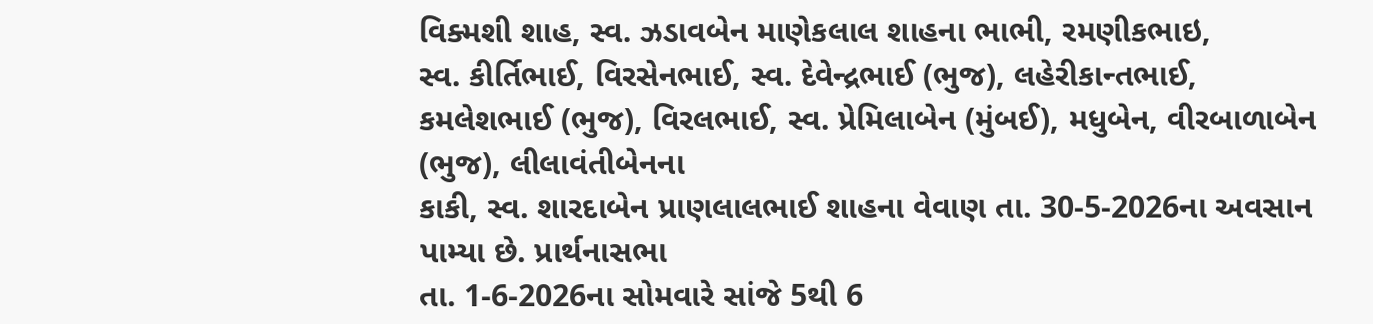વિક્મશી શાહ, સ્વ. ઝડાવબેન માણેકલાલ શાહના ભાભી, રમણીકભાઇ,
સ્વ. કીર્તિભાઈ, વિરસેનભાઈ, સ્વ. દેવેન્દ્રભાઈ (ભુજ), લહેરીકાન્તભાઈ, કમલેશભાઈ (ભુજ), વિરલભાઈ, સ્વ. પ્રેમિલાબેન (મુંબઈ), મધુબેન, વીરબાળાબેન (ભુજ), લીલાવંતીબેનના
કાકી, સ્વ. શારદાબેન પ્રાણલાલભાઈ શાહના વેવાણ તા. 30-5-2026ના અવસાન પામ્યા છે. પ્રાર્થનાસભા
તા. 1-6-2026ના સોમવારે સાંજે 5થી 6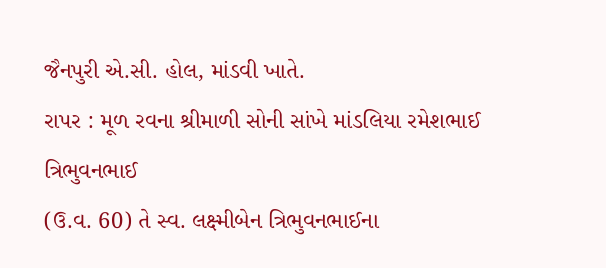જૈનપુરી એ.સી. હોલ, માંડવી ખાતે.
રાપર : મૂળ રવના શ્રીમાળી સોની સાંખે માંડલિયા રમેશભાઈ ત્રિભુવનભાઈ
(ઉ.વ. 60) તે સ્વ. લક્ષ્મીબેન ત્રિભુવનભાઈના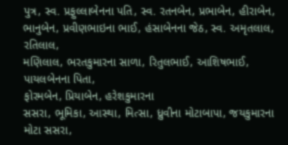પુત્ર, સ્વ. પ્રફુલ્લાબેનના પતિ, સ્વ. રતનબેન, પ્રભાબેન, હીરાબેન,
ભાનુબેન, પ્રવીણભાઇના ભાઈ, હંસાબેનના જેઠ, સ્વ. અમૃતલાલ, રતિલાલ,
મણિલાલ, ભરતકુમારના સાળા, રિતુલભાઈ, આશિષભાઈ, પાયલબેનના પિતા,
ફોરમબેન, પ્રિયાબેન, હરેશકુમારના
સસરા, ભૂમિકા, આસ્થા, મિત્સા, ધ્રુવીના મોટાબાપા, જયકુમારના
મોટા સસરા,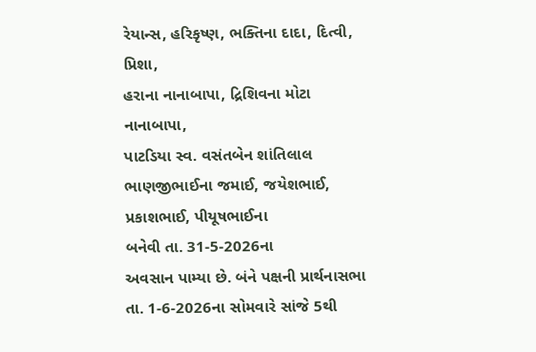રેયાન્સ, હરિકૃષ્ણ, ભક્તિના દાદા, દિત્વી, પ્રિશા,
હરાના નાનાબાપા, દ્રિશિવના મોટા નાનાબાપા,
પાટડિયા સ્વ. વસંતબેન શાંતિલાલ ભાણજીભાઈના જમાઈ, જયેશભાઈ, પ્રકાશભાઈ, પીયૂષભાઈના
બનેવી તા. 31-5-2026ના
અવસાન પામ્યા છે. બંને પક્ષની પ્રાર્થનાસભા તા. 1-6-2026ના સોમવારે સાંજે 5થી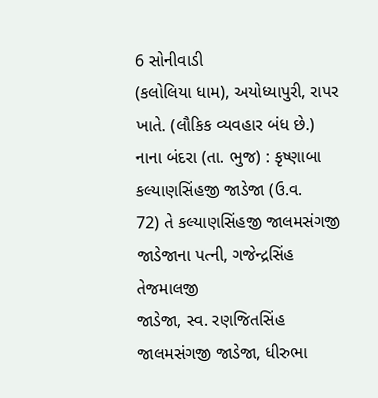6 સોનીવાડી
(કલોલિયા ધામ), અયોધ્યાપુરી, રાપર ખાતે. (લૌકિક વ્યવહાર બંધ છે.)
નાના બંદરા (તા. ભુજ) : કૃષ્ણાબા કલ્યાણસિંહજી જાડેજા (ઉ.વ.
72) તે કલ્યાણસિંહજી જાલમસંગજી
જાડેજાના પત્ની, ગજેન્દ્રસિંહ તેજમાલજી
જાડેજા, સ્વ. રણજિતસિંહ જાલમસંગજી જાડેજા, ધીરુભા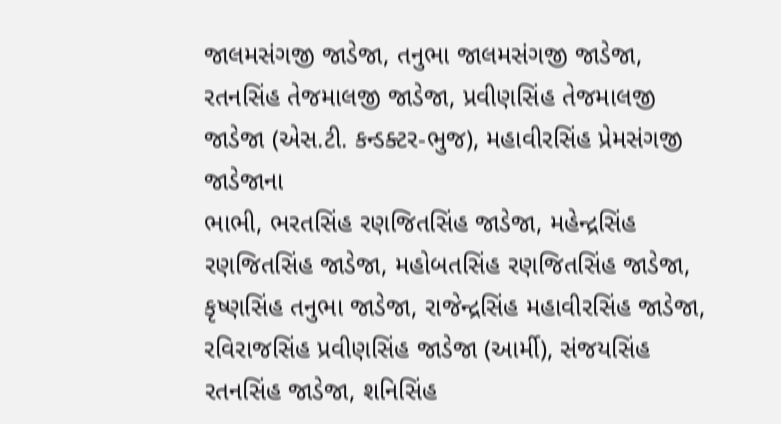જાલમસંગજી જાડેજા, તનુભા જાલમસંગજી જાડેજા,
રતનસિંહ તેજમાલજી જાડેજા, પ્રવીણસિંહ તેજમાલજી
જાડેજા (એસ.ટી. કન્ડક્ટર-ભુજ), મહાવીરસિંહ પ્રેમસંગજી જાડેજાના
ભાભી, ભરતસિંહ રણજિતસિંહ જાડેજા, મહેન્દ્રસિંહ
રણજિતસિંહ જાડેજા, મહોબતસિંહ રણજિતસિંહ જાડેજા, કૃષ્ણસિંહ તનુભા જાડેજા, રાજેન્દ્રસિંહ મહાવીરસિંહ જાડેજા,
રવિરાજસિંહ પ્રવીણસિંહ જાડેજા (આર્મી), સંજયસિંહ
રતનસિંહ જાડેજા, શનિસિંહ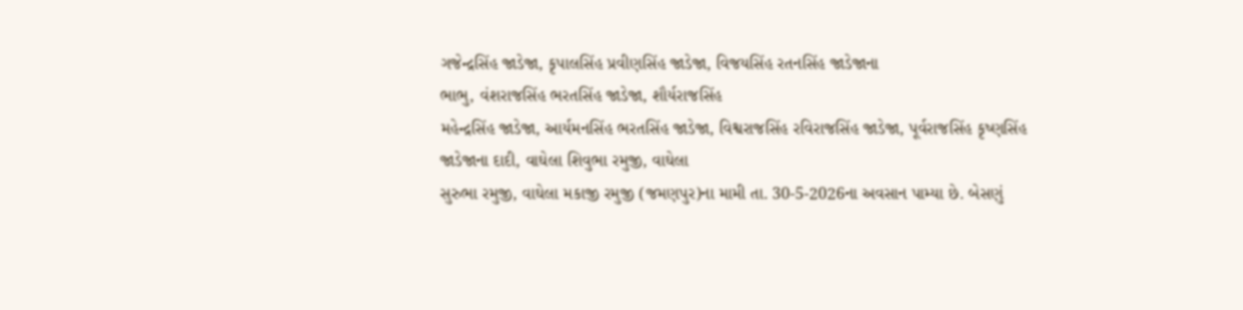ગજેન્દ્રસિંહ જાડેજા, કૃપાલસિંહ પ્રવીણસિંહ જાડેજા, વિજયસિંહ રતનસિંહ જાડેજાના
ભાભુ, વંશરાજસિંહ ભરતસિંહ જાડેજા, શૌર્યરાજસિંહ
મહેન્દ્રસિંહ જાડેજા, આર્યમનસિંહ ભરતસિંહ જાડેજા, વિશ્વરાજસિંહ રવિરાજસિંહ જાડેજા, પૂર્વરાજસિંહ કૃષ્ણસિંહ
જાડેજાના દાદી, વાઘેલા શિવુભા રમુજી, વાઘેલા
સુરુભા રમુજી, વાઘેલા મકાજી રમુજી (જમણપુર)ના મામી તા. 30-5-2026ના અવસાન પામ્યા છે. બેસણું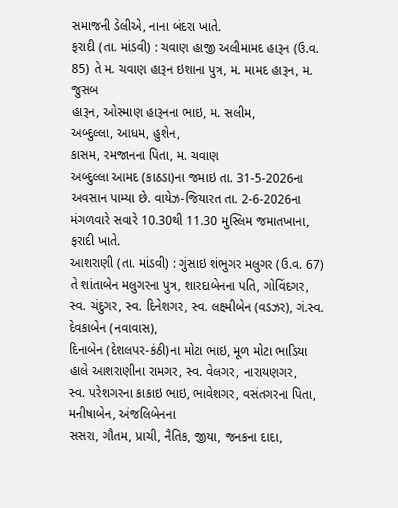સમાજની ડેલીએ, નાના બંદરા ખાતે.
ફરાદી (તા. માંડવી) : ચવાણ હાજી અલીમામદ હારૂન (ઉ.વ. 85) તે મ. ચવાણ હારૂન ઇશાના પુત્ર, મ. મામદ હારૂન, મ. જુસબ
હારૂન, ઓસ્માણ હારૂનના ભાઇ, મ. સલીમ,
અબ્દુલ્લા, આધમ, હુશેન,
કાસમ, રમજાનના પિતા, મ. ચવાણ
અબ્દુલ્લા આમદ (કાઠડા)ના જમાઇ તા. 31-5-2026ના અવસાન પામ્યા છે. વાયેઝ-જિયારત તા. 2-6-2026ના મંગળવારે સવારે 10.30થી 11.30 મુસ્લિમ જમાતખાના, ફરાદી ખાતે.
આશરાણી (તા. માંડવી) : ગુંસાઇ શંભુગર મલુગર (ઉ.વ. 67) તે શાંતાબેન મલુગરના પુત્ર, શારદાબેનના પતિ, ગોવિંદગર,
સ્વ. ચંદુગર, સ્વ. દિનેશગર, સ્વ. લક્ષ્મીબેન (વડઝર), ગં.સ્વ. દેવકાબેન (નવાવાસ),
દિનાબેન (દેશલપર-કંઠી)ના મોટા ભાઇ, મૂળ મોટા ભાડિયા
હાલે આશરાણીના રામગર, સ્વ. વેલગર, નારાયણગર,
સ્વ. પરેશગરના કાકાઇ ભાઇ, ભાવેશગર, વસંતગરના પિતા, મનીષાબેન, અંજલિબેનના
સસરા, ગૌતમ, પ્રાચી, નૈતિક, જીયા, જનકના દાદા,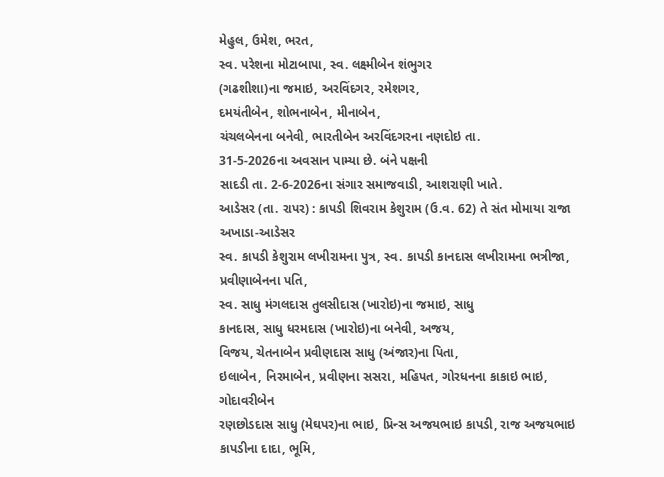મેહુલ, ઉમેશ, ભરત,
સ્વ. પરેશના મોટાબાપા, સ્વ. લક્ષ્મીબેન શંભુગર
(ગઢશીશા)ના જમાઇ, અરવિંદગર, રમેશગર,
દમયંતીબેન, શોભનાબેન, મીનાબેન,
ચંચલબેનના બનેવી, ભારતીબેન અરવિંદગરના નણદોઇ તા.
31-5-2026ના અવસાન પામ્યા છે. બંને પક્ષની
સાદડી તા. 2-6-2026ના સંગાર સમાજવાડી, આશરાણી ખાતે.
આડેસર (તા. રાપર) : કાપડી શિવરામ કેશુરામ (ઉ.વ. 62) તે સંત મોમાયા રાજા અખાડા-આડેસર
સ્વ. કાપડી કેશુરામ લખીરામના પુત્ર, સ્વ. કાપડી કાનદાસ લખીરામના ભત્રીજા, પ્રવીણાબેનના પતિ,
સ્વ. સાધુ મંગલદાસ તુલસીદાસ (ખારોઇ)ના જમાઇ, સાધુ
કાનદાસ, સાધુ ધરમદાસ (ખારોઇ)ના બનેવી, અજય,
વિજય, ચેતનાબેન પ્રવીણદાસ સાધુ (અંજાર)ના પિતા,
ઇલાબેન, નિરમાબેન, પ્રવીણના સસરા, મહિપત, ગોરધનના કાકાઇ ભાઇ, ગોદાવરીબેન
રણછોડદાસ સાધુ (મેઘપર)ના ભાઇ, પ્રિન્સ અજયભાઇ કાપડી, રાજ અજયભાઇ કાપડીના દાદા, ભૂમિ,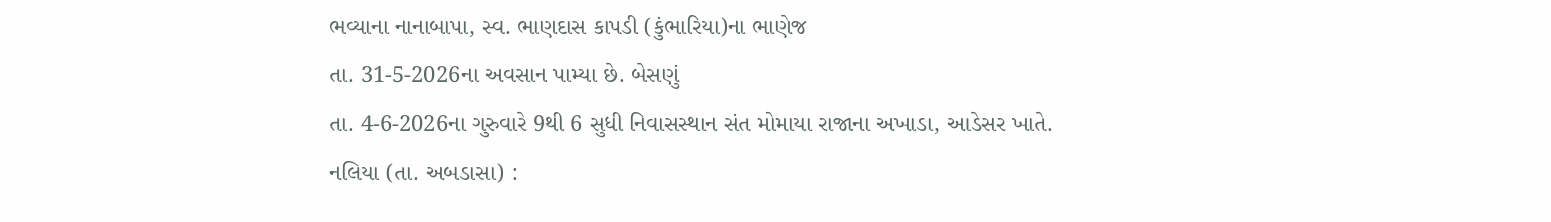ભવ્યાના નાનાબાપા, સ્વ. ભાણદાસ કાપડી (કુંભારિયા)ના ભાણેજ
તા. 31-5-2026ના અવસાન પામ્યા છે. બેસણું
તા. 4-6-2026ના ગુરુવારે 9થી 6 સુધી નિવાસસ્થાન સંત મોમાયા રાજાના અખાડા, આડેસર ખાતે.
નલિયા (તા. અબડાસા) :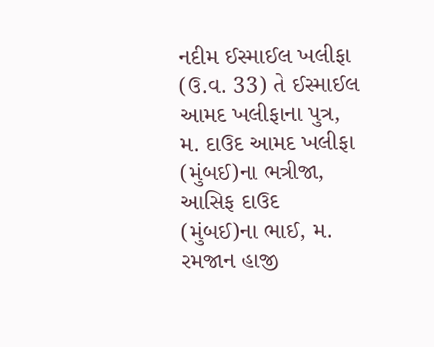નદીમ ઈસ્માઈલ ખલીફા (ઉ.વ. 33) તે ઈસ્માઈલ આમદ ખલીફાના પુત્ર, મ. દાઉદ આમદ ખલીફા (મુંબઈ)ના ભત્રીજા,
આસિફ દાઉદ (મુંબઈ)ના ભાઈ, મ. રમજાન હાજી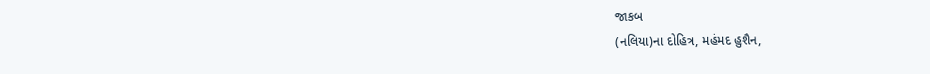જાકબ
(નલિયા)ના દોહિત્ર, મહંમદ હુશૈન,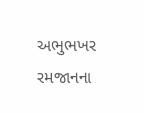અભુભખર
રમજાનના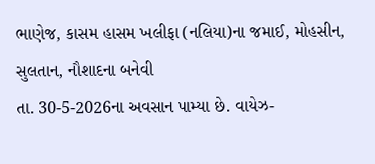ભાણેજ, કાસમ હાસમ ખલીફા (નલિયા)ના જમાઈ, મોહસીન, સુલતાન, નૌશાદના બનેવી
તા. 30-5-2026ના અવસાન પામ્યા છે. વાયેઝ-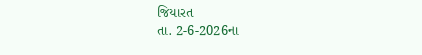જિયારત
તા. 2-6-2026ના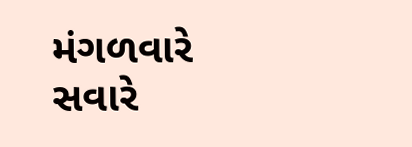મંગળવારે સવારે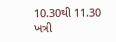10.30થી 11.30 ખત્રી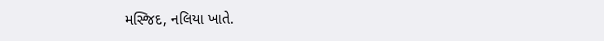મસ્જિદ, નલિયા ખાતે.